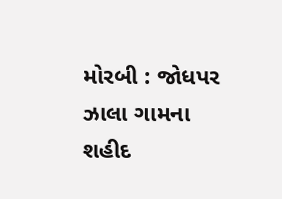મોરબી : જોધપર ઝાલા ગામના શહીદ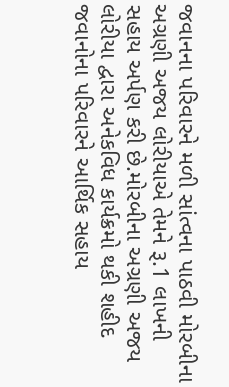જવાનના પરિવારને મળી સાંત્વના પાઠવી મોરબીના અગ્રણી અજય લોરીયાએ તેમને રૂ.1 લાખની સહાય અર્પણ કરી છે.મોરબીના અગ્રણી અજય લોરીયા દ્વારા અનેકવિધ કાર્યક્રમો થકી શહીદ જવાનોના પરિવારને આર્થિક સહાય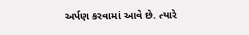અર્પણ કરવામાં આવે છે. ત્યારે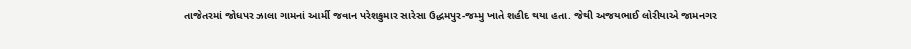તાજેતરમાં જોધપર ઝાલા ગામનાં આર્મી જવાન પરેશકુમાર સારેસા ઉદ્ધમપુર-જમ્મુ ખાતે શહીદ થયા હતા. જેથી અજયભાઈ લોરીયાએ જામનગર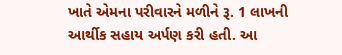ખાતે એમના પરીવારને મળીને રૂ. 1 લાખની આર્થીક સહાય અર્પણ કરી હતી. આ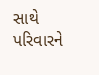સાથે પરિવારને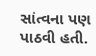સાંત્વના પણ પાઠવી હતી.